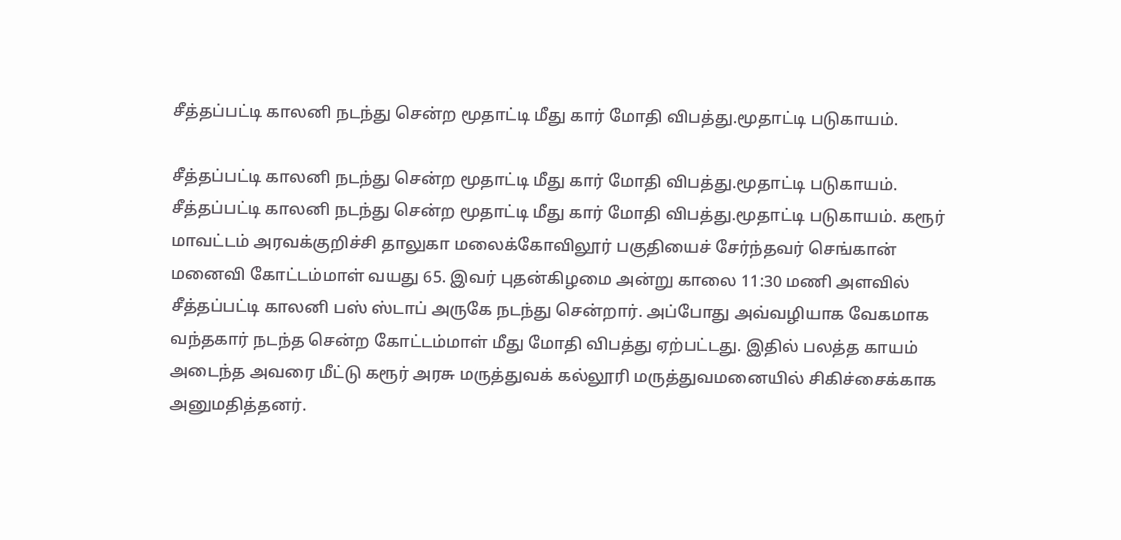சீத்தப்பட்டி காலனி நடந்து சென்ற மூதாட்டி மீது கார் மோதி விபத்து.மூதாட்டி படுகாயம்.

சீத்தப்பட்டி காலனி நடந்து சென்ற மூதாட்டி மீது கார் மோதி விபத்து.மூதாட்டி படுகாயம்.
சீத்தப்பட்டி காலனி நடந்து சென்ற மூதாட்டி மீது கார் மோதி விபத்து.மூதாட்டி படுகாயம். கரூர் மாவட்டம் அரவக்குறிச்சி தாலுகா மலைக்கோவிலூர் பகுதியைச் சேர்ந்தவர் செங்கான் மனைவி கோட்டம்மாள் வயது 65. இவர் புதன்கிழமை அன்று காலை 11:30 மணி அளவில் சீத்தப்பட்டி காலனி பஸ் ஸ்டாப் அருகே நடந்து சென்றார். அப்போது அவ்வழியாக வேகமாக வந்தகார் நடந்த சென்ற கோட்டம்மாள் மீது மோதி விபத்து ஏற்பட்டது. இதில் பலத்த காயம் அடைந்த அவரை மீட்டு கரூர் அரசு மருத்துவக் கல்லூரி மருத்துவமனையில் சிகிச்சைக்காக அனுமதித்தனர்.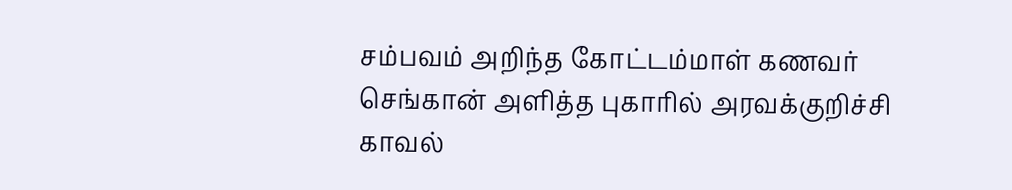சம்பவம் அறிந்த கோட்டம்மாள் கணவர் செங்கான் அளித்த புகாரில் அரவக்குறிச்சி காவல்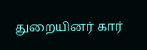துறையினர் கார்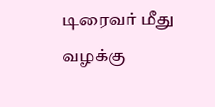டிரைவர் மீது வழக்கு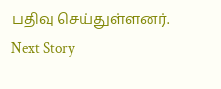பதிவு செய்துள்ளனர்.
Next Story